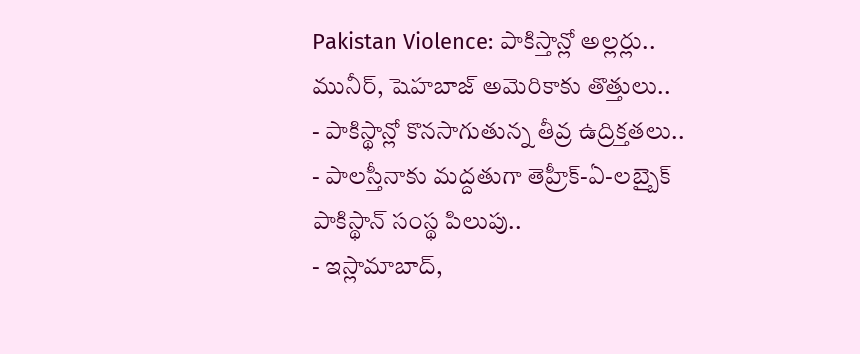Pakistan Violence: పాకిస్తాన్లో అల్లర్లు.. మునీర్, షెహబాజ్ అమెరికాకు తొత్తులు..
- పాకిస్థాన్లో కొనసాగుతున్న తీవ్ర ఉద్రిక్తతలు..
- పాలస్తీనాకు మద్దతుగా తెహ్రీక్-ఏ-లబ్బైక్ పాకిస్థాన్ సంస్థ పిలుపు..
- ఇస్లామాబాద్,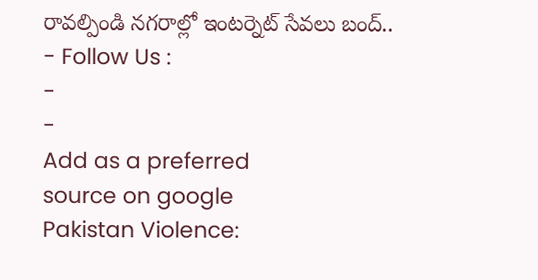రావల్పిండి నగరాల్లో ఇంటర్నెట్ సేవలు బంద్..
- Follow Us :
-
-
Add as a preferred
source on google
Pakistan Violence: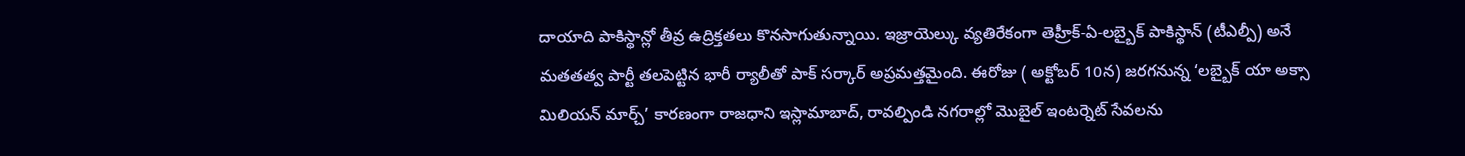దాయాది పాకిస్థాన్లో తీవ్ర ఉద్రిక్తతలు కొనసాగుతున్నాయి. ఇజ్రాయెల్కు వ్యతిరేకంగా తెహ్రీక్-ఏ-లబ్బైక్ పాకిస్థాన్ (టీఎల్పీ) అనే మతతత్వ పార్టీ తలపెట్టిన భారీ ర్యాలీతో పాక్ సర్కార్ అప్రమత్తమైంది. ఈరోజు ( అక్టోబర్ 10న) జరగనున్న ‘లబ్బైక్ యా అక్సా మిలియన్ మార్చ్’ కారణంగా రాజధాని ఇస్లామాబాద్, రావల్పిండి నగరాల్లో మొబైల్ ఇంటర్నెట్ సేవలను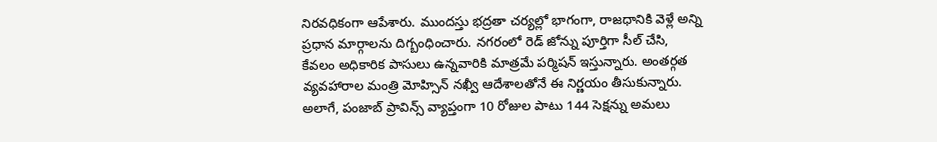నిరవధికంగా ఆపేశారు. ముందస్తు భద్రతా చర్యల్లో భాగంగా, రాజధానికి వెళ్లే అన్ని ప్రధాన మార్గాలను దిగ్బంధించారు. నగరంలో రెడ్ జోన్ను పూర్తిగా సీల్ చేసి, కేవలం అధికారిక పాసులు ఉన్నవారికి మాత్రమే పర్మిషన్ ఇస్తున్నారు. అంతర్గత వ్యవహారాల మంత్రి మోహ్సిన్ నఖ్వీ ఆదేశాలతోనే ఈ నిర్ణయం తీసుకున్నారు. అలాగే, పంజాబ్ ప్రావిన్స్ వ్యాప్తంగా 10 రోజుల పాటు 144 సెక్షన్ను అమలు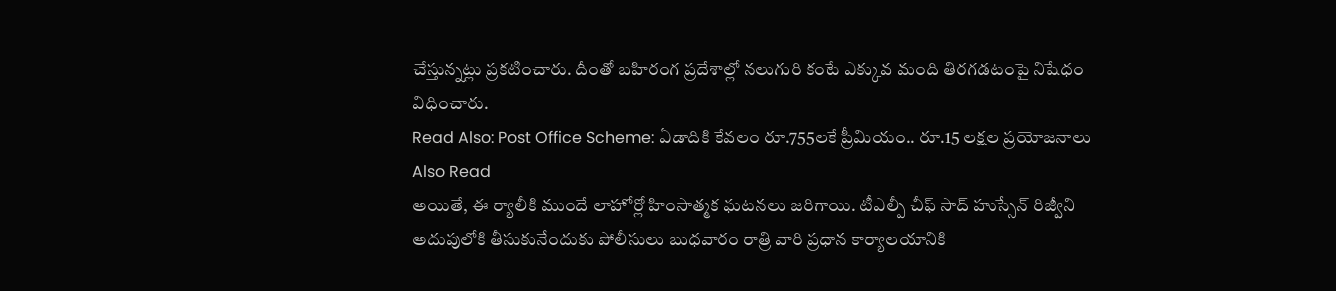చేస్తున్నట్లు ప్రకటించారు. దీంతో బహిరంగ ప్రదేశాల్లో నలుగురి కంటే ఎక్కువ మంది తిరగడటంపై నిషేధం విధించారు.
Read Also: Post Office Scheme: ఏడాదికి కేవలం రూ.755లకే ప్రీమియం.. రూ.15 లక్షల ప్రయోజనాలు
Also Read
అయితే, ఈ ర్యాలీకి ముందే లాహోర్లో హింసాత్మక ఘటనలు జరిగాయి. టీఎల్పీ చీఫ్ సాద్ హుస్సేన్ రిజ్వీని అదుపులోకి తీసుకునేందుకు పోలీసులు బుధవారం రాత్రి వారి ప్రధాన కార్యాలయానికి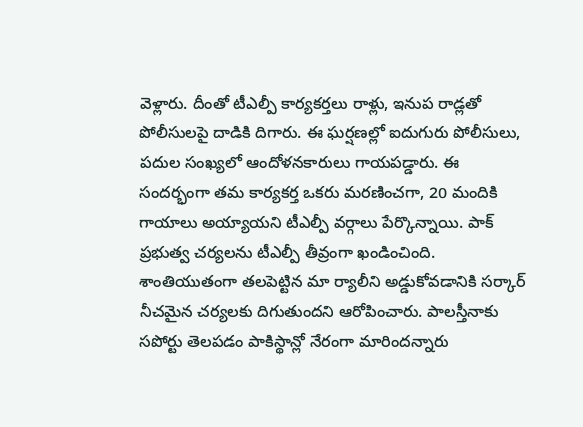వెళ్లారు. దీంతో టీఎల్పీ కార్యకర్తలు రాళ్లు, ఇనుప రాడ్లతో పోలీసులపై దాడికి దిగారు. ఈ ఘర్షణల్లో ఐదుగురు పోలీసులు, పదుల సంఖ్యలో ఆందోళనకారులు గాయపడ్డారు. ఈ సందర్భంగా తమ కార్యకర్త ఒకరు మరణించగా, 20 మందికి గాయాలు అయ్యాయని టీఎల్పీ వర్గాలు పేర్కొన్నాయి. పాక్ ప్రభుత్వ చర్యలను టీఎల్పీ తీవ్రంగా ఖండించింది. శాంతియుతంగా తలపెట్టిన మా ర్యాలీని అడ్డుకోవడానికి సర్కార్ నీచమైన చర్యలకు దిగుతుందని ఆరోపించారు. పాలస్తీనాకు సపోర్టు తెలపడం పాకిస్థాన్లో నేరంగా మారిందన్నారు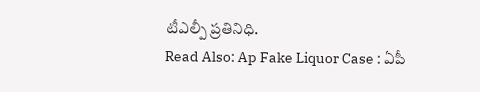టీఎల్పీ ప్రతినిధి.
Read Also: Ap Fake Liquor Case : ఏపీ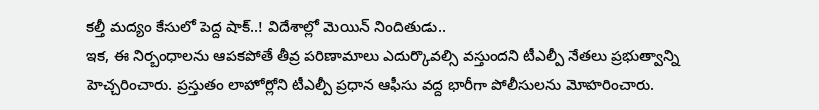కల్తీ మద్యం కేసులో పెద్ద షాక్..! విదేశాల్లో మెయిన్ నిందితుడు..
ఇక, ఈ నిర్బంధాలను ఆపకపోతే తీవ్ర పరిణామాలు ఎదుర్కొవల్సి వస్తుందని టీఎల్పీ నేతలు ప్రభుత్వాన్ని హెచ్చరించారు. ప్రస్తుతం లాహోర్లోని టీఎల్పీ ప్రధాన ఆఫీసు వద్ద భారీగా పోలీసులను మోహరించారు.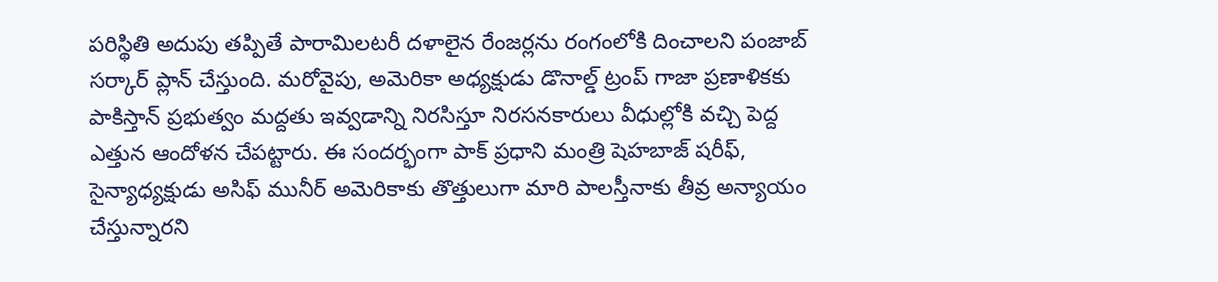పరిస్థితి అదుపు తప్పితే పారామిలటరీ దళాలైన రేంజర్లను రంగంలోకి దించాలని పంజాబ్ సర్కార్ ప్లాన్ చేస్తుంది. మరోవైపు, అమెరికా అధ్యక్షుడు డొనాల్డ్ ట్రంప్ గాజా ప్రణాళికకు పాకిస్తాన్ ప్రభుత్వం మద్దతు ఇవ్వడాన్ని నిరసిస్తూ నిరసనకారులు వీధుల్లోకి వచ్చి పెద్ద ఎత్తున ఆందోళన చేపట్టారు. ఈ సందర్భంగా పాక్ ప్రధాని మంత్రి షెహబాజ్ షరీఫ్, సైన్యాధ్యక్షుడు అసిఫ్ మునీర్ అమెరికాకు తొత్తులుగా మారి పాలస్తీనాకు తీవ్ర అన్యాయం చేస్తున్నారని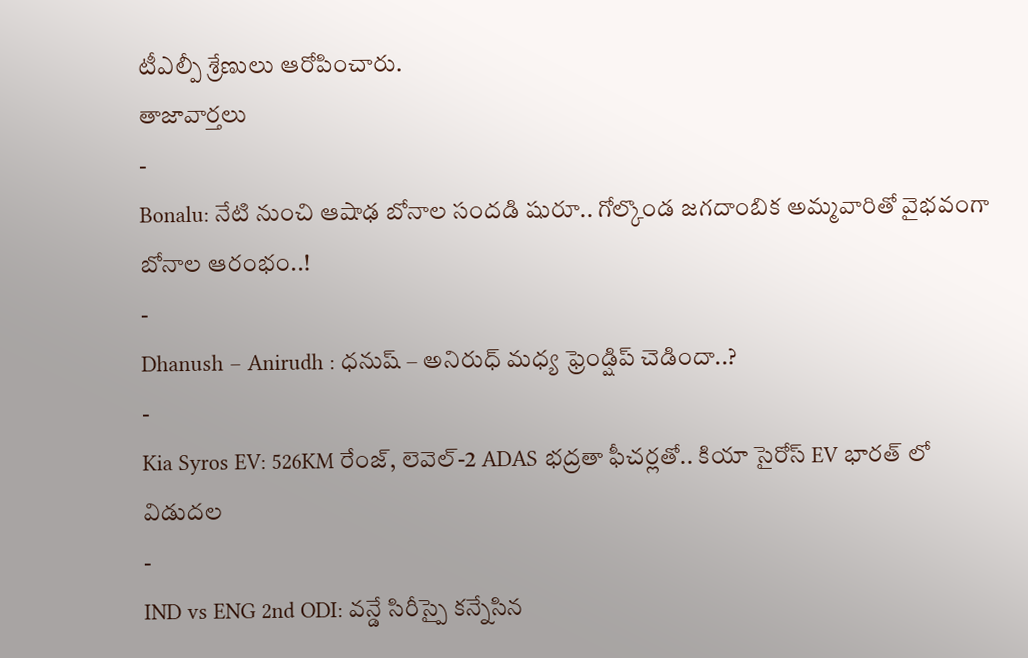టీఎల్పీ శ్రేణులు ఆరోపించారు.
తాజావార్తలు
-
Bonalu: నేటి నుంచి ఆషాఢ బోనాల సందడి షురూ.. గోల్కొండ జగదాంబిక అమ్మవారితో వైభవంగా బోనాల ఆరంభం..!
-
Dhanush – Anirudh : ధనుష్ – అనిరుధ్ మధ్య ఫ్రెండ్షిప్ చెడిందా..?
-
Kia Syros EV: 526KM రేంజ్, లెవెల్-2 ADAS భద్రతా ఫీచర్లతో.. కియా సైరోస్ EV భారత్ లో విడుదల
-
IND vs ENG 2nd ODI: వన్డే సిరీస్పై కన్నేసిన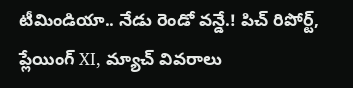టీమిండియా.. నేడు రెండో వన్డే.! పిచ్ రిపోర్ట్, ప్లేయింగ్ XI, మ్యాచ్ వివరాలు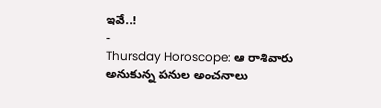ఇవే..!
-
Thursday Horoscope: ఆ రాశివారు అనుకున్న పనుల అంచనాలు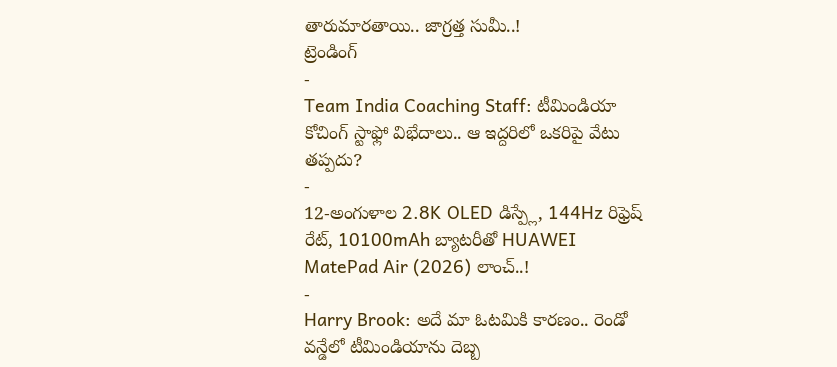తారుమారతాయి.. జాగ్రత్త సుమీ..!
ట్రెండింగ్
-
Team India Coaching Staff: టీమిండియా కోచింగ్ స్టాఫ్లో విభేదాలు.. ఆ ఇద్దరిలో ఒకరిపై వేటు తప్పదు?
-
12-అంగుళాల 2.8K OLED డిస్ప్లే, 144Hz రిఫ్రెష్ రేట్, 10100mAh బ్యాటరీతో HUAWEI MatePad Air (2026) లాంచ్..!
-
Harry Brook: అదే మా ఓటమికి కారణం.. రెండో వన్డేలో టీమిండియాను దెబ్బ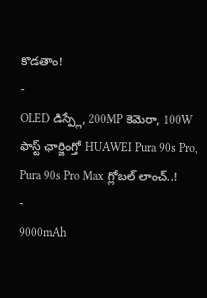కొడతాం!
-
OLED డిస్ప్లే, 200MP కెమెరా, 100W ఫాస్ట్ ఛార్జింగ్తో HUAWEI Pura 90s Pro, Pura 90s Pro Max గ్లోబల్ లాంచ్..!
-
9000mAh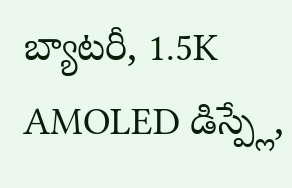బ్యాటరీ, 1.5K AMOLED డిస్ప్లే,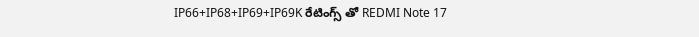IP66+IP68+IP69+IP69K రేటింగ్స్ తో REDMI Note 17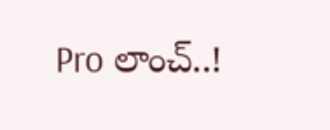Pro లాంచ్..!